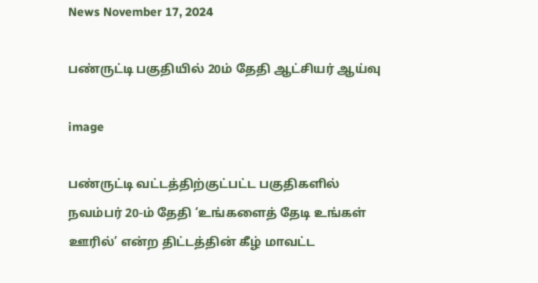News November 17, 2024

பண்ருட்டி பகுதியில் 20ம் தேதி ஆட்சியர் ஆய்வு

image

பண்ருட்டி வட்டத்திற்குட்பட்ட பகுதிகளில் நவம்பர் 20-ம் தேதி ‘உங்களைத் தேடி உங்கள் ஊரில்’ என்ற திட்டத்தின் கீழ் மாவட்ட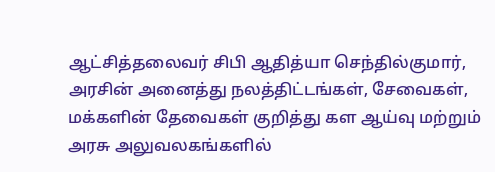ஆட்சித்தலைவர் சிபி ஆதித்யா செந்தில்குமார், அரசின் அனைத்து நலத்திட்டங்கள், சேவைகள், மக்களின் தேவைகள் குறித்து கள ஆய்வு மற்றும் அரசு அலுவலகங்களில்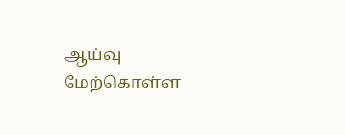ஆய்வு மேற்கொள்ள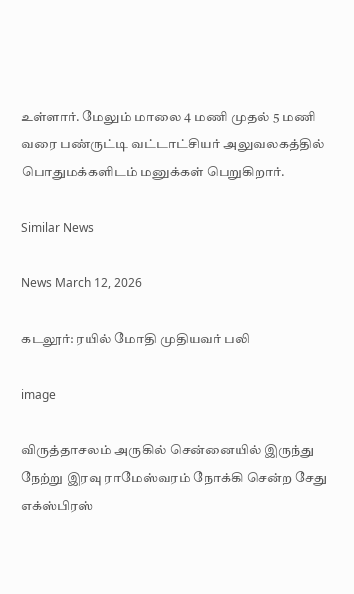உள்ளார். மேலும் மாலை 4 மணி முதல் 5 மணி வரை பண்ருட்டி வட்டாட்சியர் அலுவலகத்தில் பொதுமக்களிடம் மனுக்கள் பெறுகிறார்.

Similar News

News March 12, 2026

கடலூர்: ரயில் மோதி முதியவர் பலி

image

விருத்தாசலம் அருகில் சென்னையில் இருந்து நேற்று இரவு ராமேஸ்வரம் நோக்கி சென்ற சேது எக்ஸ்பிரஸ்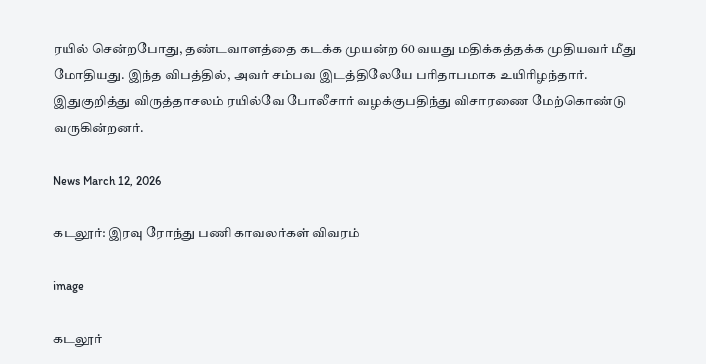ரயில் சென்றபோது, தண்டவாளத்தை கடக்க முயன்ற 60 வயது மதிக்கத்தக்க முதியவர் மீது மோதியது. இந்த விபத்தில், அவர் சம்பவ இடத்திலேயே பரிதாபமாக உயிரிழந்தார். இதுகுறித்து விருத்தாசலம் ரயில்வே போலீசார் வழக்குபதிந்து விசாரணை மேற்கொண்டு வருகின்றனர்.

News March 12, 2026

கடலூர்: இரவு ரோந்து பணி காவலர்கள் விவரம்

image

கடலூர்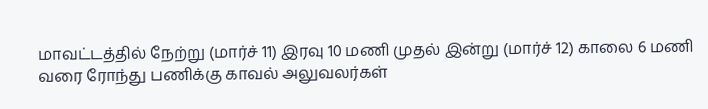மாவட்டத்தில் நேற்று (மார்ச் 11) இரவு 10 மணி முதல் இன்று (மார்ச் 12) காலை 6 மணி வரை ரோந்து பணிக்கு காவல் அலுவலர்கள்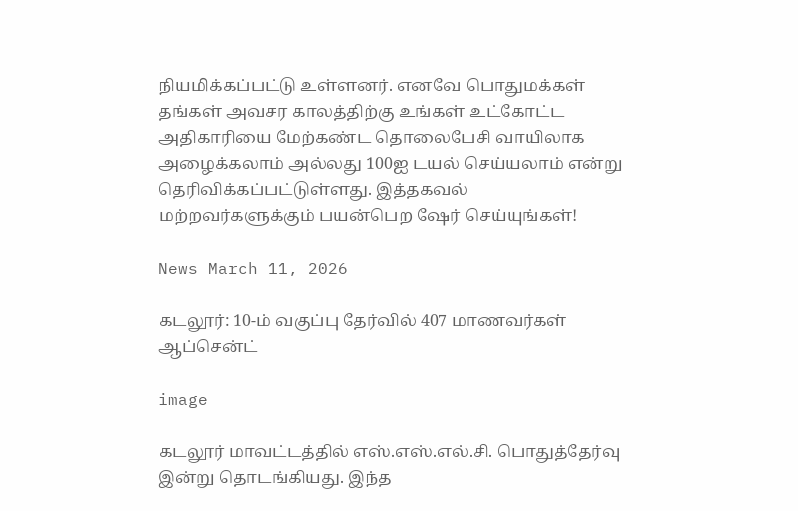நியமிக்கப்பட்டு உள்ளனர். எனவே பொதுமக்கள் தங்கள் அவசர காலத்திற்கு உங்கள் உட்கோட்ட அதிகாரியை மேற்கண்ட தொலைபேசி வாயிலாக அழைக்கலாம் அல்லது 100ஐ டயல் செய்யலாம் என்று தெரிவிக்கப்பட்டுள்ளது. இத்தகவல் மற்றவர்களுக்கும் பயன்பெற ஷேர் செய்யுங்கள்!

News March 11, 2026

கடலூர்: 10-ம் வகுப்பு தேர்வில் 407 மாணவர்கள் ஆப்சென்ட்

image

கடலூர் மாவட்டத்தில் எஸ்.எஸ்.எல்.சி. பொதுத்தேர்வு இன்று தொடங்கியது. இந்த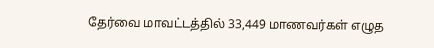தேர்வை மாவட்டத்தில் 33,449 மாணவர்கள் எழுத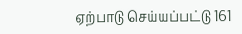ஏற்பாடு செய்யப்பட்டு 161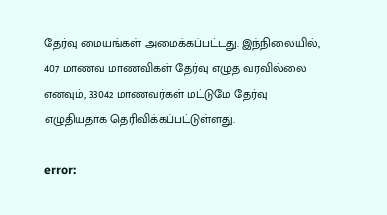தேர்வு மையங்கள் அமைக்கப்பட்டது. இந்நிலையில், 407 மாணவ மாணவிகள் தேர்வு எழுத வரவில்லை எனவும், 33042 மாணவர்கள் மட்டுமே தேர்வு எழுதியதாக தெரிவிக்கப்பட்டுள்ளது.

error: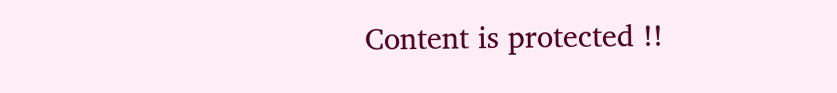Content is protected !!